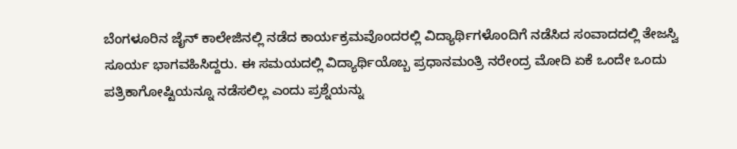ಬೆಂಗಳೂರಿನ ಜೈನ್ ಕಾಲೇಜಿನಲ್ಲಿ ನಡೆದ ಕಾರ್ಯಕ್ರಮವೊಂದರಲ್ಲಿ ವಿದ್ಯಾರ್ಥಿಗಳೊಂದಿಗೆ ನಡೆಸಿದ ಸಂವಾದದಲ್ಲಿ ತೇಜಸ್ವಿ ಸೂರ್ಯ ಭಾಗವಹಿಸಿದ್ದರು. ಈ ಸಮಯದಲ್ಲಿ ವಿದ್ಯಾರ್ಥಿಯೊಬ್ಬ ಪ್ರಧಾನಮಂತ್ರಿ ನರೇಂದ್ರ ಮೋದಿ ಏಕೆ ಒಂದೇ ಒಂದು ಪತ್ರಿಕಾಗೋಷ್ಟಿಯನ್ನೂ ನಡೆಸಲಿಲ್ಲ ಎಂದು ಪ್ರಶ್ನೆಯನ್ನು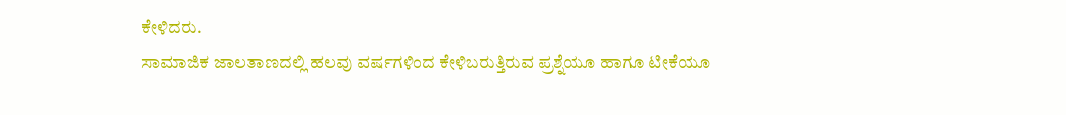ಕೇಳಿದರು.
ಸಾಮಾಜಿಕ ಜಾಲತಾಣದಲ್ಲಿ ಹಲವು ವರ್ಷಗಳಿಂದ ಕೇಳಿಬರುತ್ತಿರುವ ಪ್ರಶ್ನೆಯೂ ಹಾಗೂ ಟೀಕೆಯೂ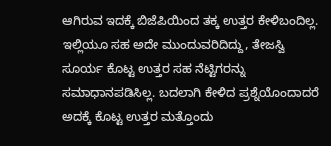ಆಗಿರುವ ಇದಕ್ಕೆ ಬಿಜೆಪಿಯಿಂದ ತಕ್ಕ ಉತ್ತರ ಕೇಳಿಬಂದಿಲ್ಲ. ಇಲ್ಲಿಯೂ ಸಹ ಅದೇ ಮುಂದುವರಿದಿದ್ದು, ತೇಜಸ್ವಿ ಸೂರ್ಯ ಕೊಟ್ಟ ಉತ್ತರ ಸಹ ನೆಟ್ಟಿಗರನ್ನು ಸಮಾಧಾನಪಡಿಸಿಲ್ಲ. ಬದಲಾಗಿ ಕೇಳಿದ ಪ್ರಶ್ನೆಯೊಂದಾದರೆ ಅದಕ್ಕೆ ಕೊಟ್ಟ ಉತ್ತರ ಮತ್ತೊಂದು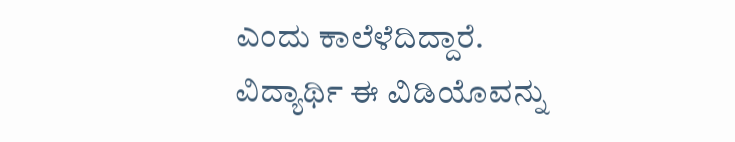ಎಂದು ಕಾಲೆಳೆದಿದ್ದಾರೆ.
ವಿದ್ಯಾರ್ಥಿ ಈ ವಿಡಿಯೊವನ್ನು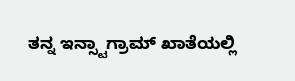ತನ್ನ ಇನ್ಸ್ಟಾಗ್ರಾಮ್ ಖಾತೆಯಲ್ಲಿ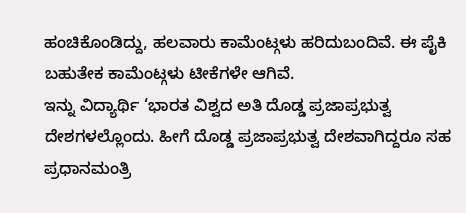ಹಂಚಿಕೊಂಡಿದ್ದು, ಹಲವಾರು ಕಾಮೆಂಟ್ಗಳು ಹರಿದುಬಂದಿವೆ. ಈ ಪೈಕಿ ಬಹುತೇಕ ಕಾಮೆಂಟ್ಗಳು ಟೀಕೆಗಳೇ ಆಗಿವೆ.
ಇನ್ನು ವಿದ್ಯಾರ್ಥಿ ‘ಭಾರತ ವಿಶ್ವದ ಅತಿ ದೊಡ್ಡ ಪ್ರಜಾಪ್ರಭುತ್ವ ದೇಶಗಳಲ್ಲೊಂದು. ಹೀಗೆ ದೊಡ್ಡ ಪ್ರಜಾಪ್ರಭುತ್ವ ದೇಶವಾಗಿದ್ದರೂ ಸಹ ಪ್ರಧಾನಮಂತ್ರಿ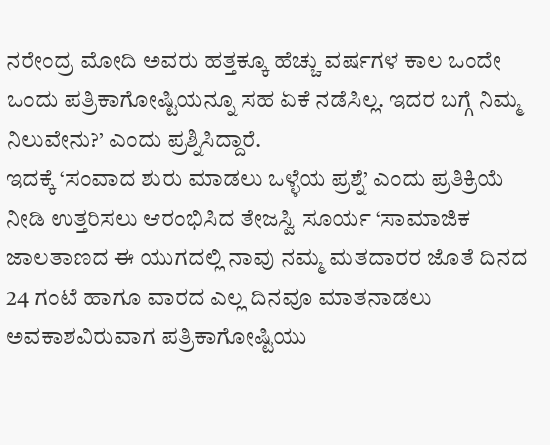ನರೇಂದ್ರ ಮೋದಿ ಅವರು ಹತ್ತಕ್ಕೂ ಹೆಚ್ಚು ವರ್ಷಗಳ ಕಾಲ ಒಂದೇ ಒಂದು ಪತ್ರಿಕಾಗೋಷ್ಟಿಯನ್ನೂ ಸಹ ಏಕೆ ನಡೆಸಿಲ್ಲ. ಇದರ ಬಗ್ಗೆ ನಿಮ್ಮ ನಿಲುವೇನು?’ ಎಂದು ಪ್ರಶ್ನಿಸಿದ್ದಾರೆ.
ಇದಕ್ಕೆ ‘ಸಂವಾದ ಶುರು ಮಾಡಲು ಒಳ್ಳೆಯ ಪ್ರಶ್ನೆ’ ಎಂದು ಪ್ರತಿಕ್ರಿಯೆ ನೀಡಿ ಉತ್ತರಿಸಲು ಆರಂಭಿಸಿದ ತೇಜಸ್ವಿ ಸೂರ್ಯ ‘ಸಾಮಾಜಿಕ ಜಾಲತಾಣದ ಈ ಯುಗದಲ್ಲಿ ನಾವು ನಮ್ಮ ಮತದಾರರ ಜೊತೆ ದಿನದ 24 ಗಂಟೆ ಹಾಗೂ ವಾರದ ಎಲ್ಲ ದಿನವೂ ಮಾತನಾಡಲು ಅವಕಾಶವಿರುವಾಗ ಪತ್ರಿಕಾಗೋಷ್ಟಿಯು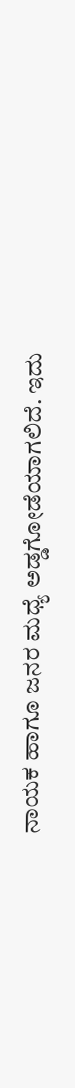ನಾಯಕ ಹಾಗೂ ಜನರ ಮಧ್ಯೆ ಅಡ್ಡಗೋಡೆಯಾಗಲಿದೆ. ಇದು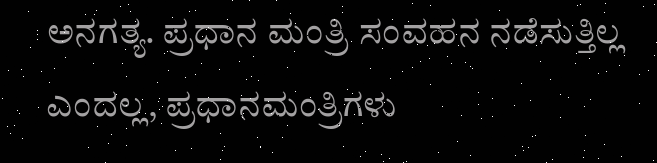ಅನಗತ್ಯ. ಪ್ರಧಾನ ಮಂತ್ರಿ ಸಂವಹನ ನಡೆಸುತ್ತಿಲ್ಲ ಎಂದಲ್ಲ, ಪ್ರಧಾನಮಂತ್ರಿಗಳು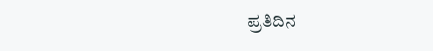ಪ್ರತಿದಿನ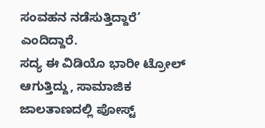ಸಂವಹನ ನಡೆಸುತ್ತಿದ್ದಾರೆ’ ಎಂದಿದ್ದಾರೆ.
ಸದ್ಯ ಈ ವಿಡಿಯೊ ಭಾರೀ ಟ್ರೋಲ್ ಆಗುತ್ತಿದ್ದು, ಸಾಮಾಜಿಕ ಜಾಲತಾಣದಲ್ಲಿ ಪೋಸ್ಟ್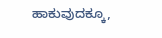ಹಾಕುವುದಕ್ಕೂ,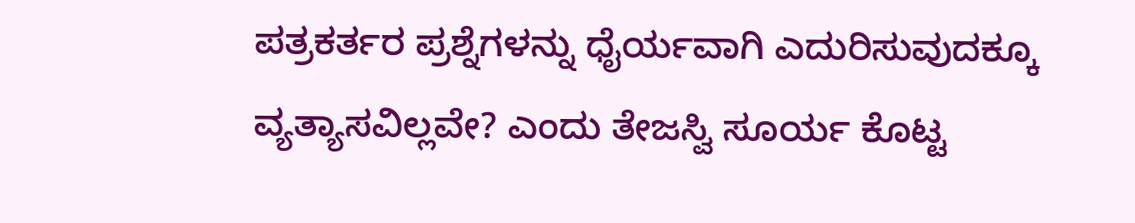ಪತ್ರಕರ್ತರ ಪ್ರಶ್ನೆಗಳನ್ನು ಧೈರ್ಯವಾಗಿ ಎದುರಿಸುವುದಕ್ಕೂ ವ್ಯತ್ಯಾಸವಿಲ್ಲವೇ? ಎಂದು ತೇಜಸ್ವಿ ಸೂರ್ಯ ಕೊಟ್ಟ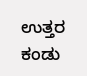ಉತ್ತರ ಕಂಡು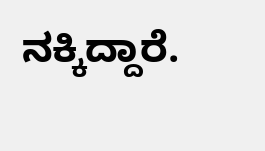ನಕ್ಕಿದ್ದಾರೆ.